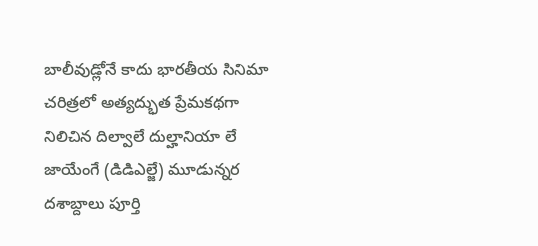బాలీవుడ్లోనే కాదు భారతీయ సినిమా చరిత్రలో అత్యద్భుత ప్రేమకథగా నిలిచిన దిల్వాలే దుల్హానియా లే జాయేంగే (డిడిఎల్జే) మూడున్నర దశాబ్దాలు పూర్తి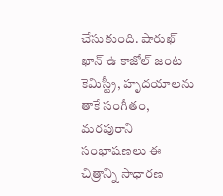చేసుకుంది. షారుఖ్ ఖాన్ ఉ కాజోల్ జంట కెమిస్ట్రీ, హృదయాలను తాకే సంగీతం, మరపురాని సంభాషణలు ఈ చిత్రాన్ని సాధారణ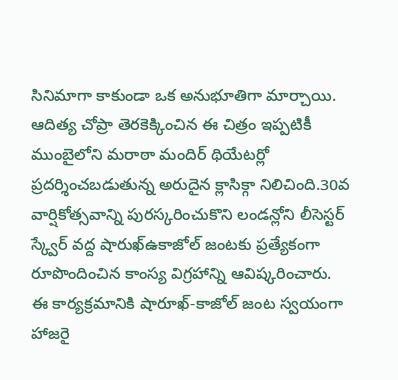సినిమాగా కాకుండా ఒక అనుభూతిగా మార్చాయి. ఆదిత్య చోప్రా తెరకెక్కించిన ఈ చిత్రం ఇప్పటికీ ముంబైలోని మరాఠా మందిర్ థియేటర్లో ప్రదర్శించబడుతున్న అరుదైన క్లాసిక్గా నిలిచింది.30వ వార్షికోత్సవాన్ని పురస్కరించుకొని లండన్లోని లీసెస్టర్ స్క్వేర్ వద్ద షారుఖ్ఉకాజోల్ జంటకు ప్రత్యేకంగా రూపొందించిన కాంస్య విగ్రహాన్ని ఆవిష్కరించారు. ఈ కార్యక్రమానికి షారూఖ్-కాజోల్ జంట స్వయంగా హాజరై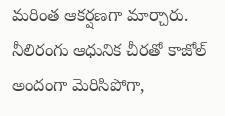మరింత ఆకర్షణగా మార్చారు. నీలిరంగు ఆధునిక చీరతో కాజోల్ అందంగా మెరిసిపోగా,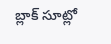బ్లాక్ సూట్లో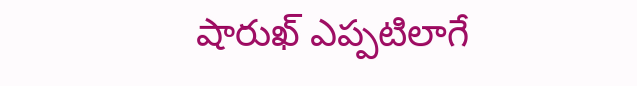షారుఖ్ ఎప్పటిలాగే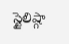స్టైలిష్గా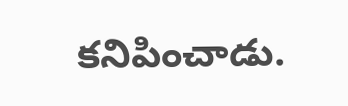కనిపించాడు.